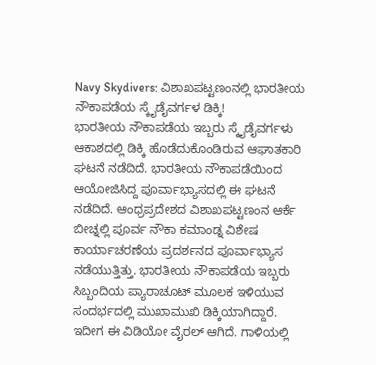Navy Skydivers: ವಿಶಾಖಪಟ್ಟಣಂನಲ್ಲಿ ಭಾರತೀಯ ನೌಕಾಪಡೆಯ ಸ್ಕೈಡೈವರ್ಗಳ ಡಿಕ್ಕಿ!
ಭಾರತೀಯ ನೌಕಾಪಡೆಯ ಇಬ್ಬರು ಸ್ಕೈಡೈವರ್ಗಳು ಆಕಾಶದಲ್ಲಿ ಡಿಕ್ಕಿ ಹೊಡೆದುಕೊಂಡಿರುವ ಆಘಾತಕಾರಿ ಘಟನೆ ನಡೆದಿದೆ. ಭಾರತೀಯ ನೌಕಾಪಡೆಯಿಂದ ಆಯೋಜಿಸಿದ್ದ ಪೂರ್ವಾಭ್ಯಾಸದಲ್ಲಿ ಈ ಘಟನೆ ನಡೆದಿದೆ. ಆಂಧ್ರಪ್ರದೇಶದ ವಿಶಾಖಪಟ್ಟಣಂನ ಆರ್ಕೆ ಬೀಚ್ನಲ್ಲಿ ಪೂರ್ವ ನೌಕಾ ಕಮಾಂಡ್ನ ವಿಶೇಷ ಕಾರ್ಯಾಚರಣೆಯ ಪ್ರದರ್ಶನದ ಪೂರ್ವಾಭ್ಯಾಸ ನಡೆಯುತ್ತಿತ್ತು. ಭಾರತೀಯ ನೌಕಾಪಡೆಯ ಇಬ್ಬರು ಸಿಬ್ಬಂದಿಯ ಪ್ಯಾರಾಚೂಟ್ ಮೂಲಕ ಇಳಿಯುವ ಸಂದರ್ಭದಲ್ಲಿ ಮುಖಾಮುಖಿ ಡಿಕ್ಕಿಯಾಗಿದ್ದಾರೆ. ಇದೀಗ ಈ ವಿಡಿಯೋ ವೈರಲ್ ಆಗಿದೆ. ಗಾಳಿಯಲ್ಲಿ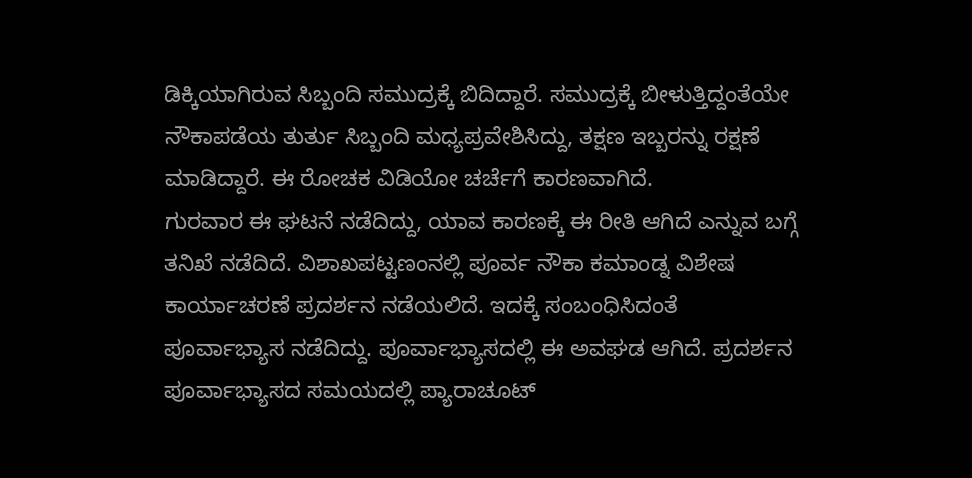ಡಿಕ್ಕಿಯಾಗಿರುವ ಸಿಬ್ಬಂದಿ ಸಮುದ್ರಕ್ಕೆ ಬಿದಿದ್ದಾರೆ. ಸಮುದ್ರಕ್ಕೆ ಬೀಳುತ್ತಿದ್ದಂತೆಯೇ ನೌಕಾಪಡೆಯ ತುರ್ತು ಸಿಬ್ಬಂದಿ ಮಧ್ಯಪ್ರವೇಶಿಸಿದ್ದು, ತಕ್ಷಣ ಇಬ್ಬರನ್ನು ರಕ್ಷಣೆ ಮಾಡಿದ್ದಾರೆ. ಈ ರೋಚಕ ವಿಡಿಯೋ ಚರ್ಚೆಗೆ ಕಾರಣವಾಗಿದೆ.
ಗುರವಾರ ಈ ಘಟನೆ ನಡೆದಿದ್ದು, ಯಾವ ಕಾರಣಕ್ಕೆ ಈ ರೀತಿ ಆಗಿದೆ ಎನ್ನುವ ಬಗ್ಗೆ ತನಿಖೆ ನಡೆದಿದೆ. ವಿಶಾಖಪಟ್ಟಣಂನಲ್ಲಿ ಪೂರ್ವ ನೌಕಾ ಕಮಾಂಡ್ನ ವಿಶೇಷ ಕಾರ್ಯಾಚರಣೆ ಪ್ರದರ್ಶನ ನಡೆಯಲಿದೆ. ಇದಕ್ಕೆ ಸಂಬಂಧಿಸಿದಂತೆ ಪೂರ್ವಾಭ್ಯಾಸ ನಡೆದಿದ್ದು. ಪೂರ್ವಾಭ್ಯಾಸದಲ್ಲಿ ಈ ಅವಘಡ ಆಗಿದೆ. ಪ್ರದರ್ಶನ ಪೂರ್ವಾಭ್ಯಾಸದ ಸಮಯದಲ್ಲಿ ಪ್ಯಾರಾಚೂಟ್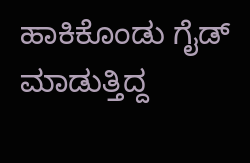ಹಾಕಿಕೊಂಡು ಗೈಡ್ ಮಾಡುತ್ತಿದ್ದ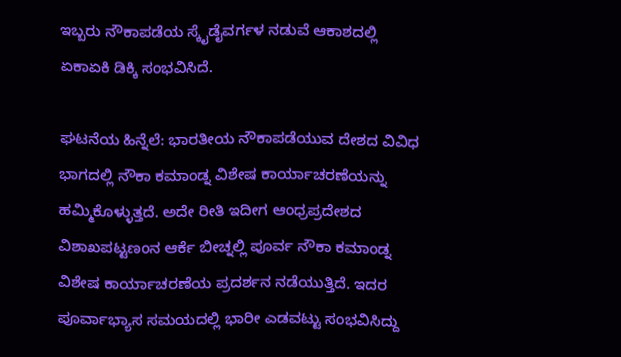ಇಬ್ಬರು ನೌಕಾಪಡೆಯ ಸ್ಕೈಡೈವರ್ಗಳ ನಡುವೆ ಆಕಾಶದಲ್ಲಿ ಏಕಾಏಕಿ ಡಿಕ್ಕಿ ಸಂಭವಿಸಿದೆ.

ಘಟನೆಯ ಹಿನ್ನೆಲೆ: ಭಾರತೀಯ ನೌಕಾಪಡೆಯುವ ದೇಶದ ವಿವಿಧ ಭಾಗದಲ್ಲಿ ನೌಕಾ ಕಮಾಂಡ್ನ ವಿಶೇಷ ಕಾರ್ಯಾಚರಣೆಯನ್ನು ಹಮ್ಮಿಕೊಳ್ಳುತ್ತದೆ. ಅದೇ ರೀತಿ ಇದೀಗ ಆಂಧ್ರಪ್ರದೇಶದ ವಿಶಾಖಪಟ್ಟಣಂನ ಆರ್ಕೆ ಬೀಚ್ನಲ್ಲಿ ಪೂರ್ವ ನೌಕಾ ಕಮಾಂಡ್ನ ವಿಶೇಷ ಕಾರ್ಯಾಚರಣೆಯ ಪ್ರದರ್ಶನ ನಡೆಯುತ್ತಿದೆ. ಇದರ ಪೂರ್ವಾಭ್ಯಾಸ ಸಮಯದಲ್ಲಿ ಭಾರೀ ಎಡವಟ್ಟು ಸಂಭವಿಸಿದ್ದು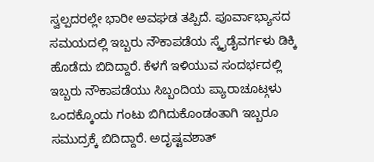ಸ್ವಲ್ಪದರಲ್ಲೇ ಭಾರೀ ಅವಘಡ ತಪ್ಪಿದೆ. ಪೂರ್ವಾಭ್ಯಾಸದ ಸಮಯದಲ್ಲಿ ಇಬ್ಬರು ನೌಕಾಪಡೆಯ ಸ್ಕೈಡೈವರ್ಗಳು ಡಿಕ್ಕಿ ಹೊಡೆದು ಬಿದಿದ್ದಾರೆ. ಕೆಳಗೆ ಇಳಿಯುವ ಸಂದರ್ಭದಲ್ಲಿ ಇಬ್ಬರು ನೌಕಾಪಡೆಯು ಸಿಬ್ಬಂದಿಯ ಪ್ಯಾರಾಚೂಟ್ಗಳು ಒಂದಕ್ಕೊಂದು ಗಂಟು ಬಿಗಿದುಕೊಂಡಂತಾಗಿ ಇಬ್ಬರೂ ಸಮುದ್ರಕ್ಕೆ ಬಿದಿದ್ದಾರೆ. ಅದೃಷ್ಟವಶಾತ್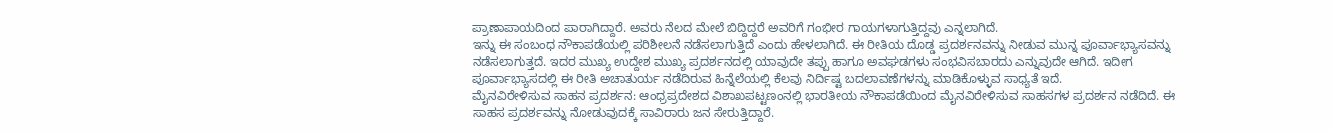ಪ್ರಾಣಾಪಾಯದಿಂದ ಪಾರಾಗಿದ್ದಾರೆ. ಅವರು ನೆಲದ ಮೇಲೆ ಬಿದ್ದಿದ್ದರೆ ಅವರಿಗೆ ಗಂಭೀರ ಗಾಯಗಳಾಗುತ್ತಿದ್ದವು ಎನ್ನಲಾಗಿದೆ.
ಇನ್ನು ಈ ಸಂಬಂಧ ನೌಕಾಪಡೆಯಲ್ಲಿ ಪರಿಶೀಲನೆ ನಡೆಸಲಾಗುತ್ತಿದೆ ಎಂದು ಹೇಳಲಾಗಿದೆ. ಈ ರೀತಿಯ ದೊಡ್ಡ ಪ್ರದರ್ಶನವನ್ನು ನೀಡುವ ಮುನ್ನ ಪೂರ್ವಾಭ್ಯಾಸವನ್ನು ನಡೆಸಲಾಗುತ್ತದೆ. ಇದರ ಮುಖ್ಯ ಉದ್ದೇಶ ಮುಖ್ಯ ಪ್ರದರ್ಶನದಲ್ಲಿ ಯಾವುದೇ ತಪ್ಪು ಹಾಗೂ ಅವಘಡಗಳು ಸಂಭವಿಸಬಾರದು ಎನ್ನುವುದೇ ಆಗಿದೆ. ಇದೀಗ ಪೂರ್ವಾಭ್ಯಾಸದಲ್ಲಿ ಈ ರೀತಿ ಅಚಾತುರ್ಯ ನಡೆದಿರುವ ಹಿನ್ನೆಲೆಯಲ್ಲಿ ಕೆಲವು ನಿರ್ದಿಷ್ಟ ಬದಲಾವಣೆಗಳನ್ನು ಮಾಡಿಕೊಳ್ಳುವ ಸಾಧ್ಯತೆ ಇದೆ.
ಮೈನವಿರೇಳಿಸುವ ಸಾಹನ ಪ್ರದರ್ಶನ: ಆಂಧ್ರಪ್ರದೇಶದ ವಿಶಾಖಪಟ್ಟಣಂನಲ್ಲಿ ಭಾರತೀಯ ನೌಕಾಪಡೆಯಿಂದ ಮೈನವಿರೇಳಿಸುವ ಸಾಹಸಗಳ ಪ್ರದರ್ಶನ ನಡೆದಿದೆ. ಈ ಸಾಹಸ ಪ್ರದರ್ಶವನ್ನು ನೋಡುವುದಕ್ಕೆ ಸಾವಿರಾರು ಜನ ಸೇರುತ್ತಿದ್ದಾರೆ.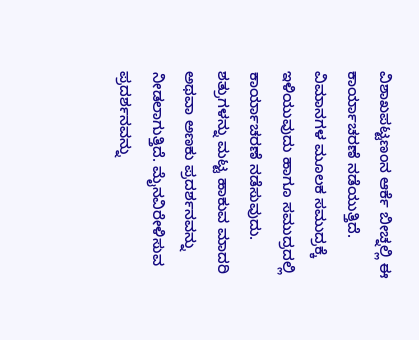ವಿಶಾಖಪಟ್ಟಣಂನ ಆರ್ಕೆ ಬೀಚ್ನಲ್ಲಿ ಈ ಕಾರ್ಯಾಚರಣೆ ನಡೆಯುತ್ತಿದೆ. ವಿಮಾನಗಳ ಮೂಲಕ ಸಮುದ್ರಕ್ಕೆ ಇಳಿಯುವುದು ಹಾಗೂ ಸಮುದ್ರದಲ್ಲಿ ಕಾರ್ಯಾಚರಣೆ ನಡೆಸುವುದು. ಶತ್ರುಗಳನ್ನು ಮಟ್ಟ ಹಾಕುವ ಮಾದರಿ ಅಥವಾ ಅಣಕು ಪ್ರದರ್ಶನವನ್ನು ನೀಡಲಾಗುತ್ತಿದೆ. ಮೈನವಿರೇಳಿಸುವ ಪ್ರದರ್ಶನವನ್ನು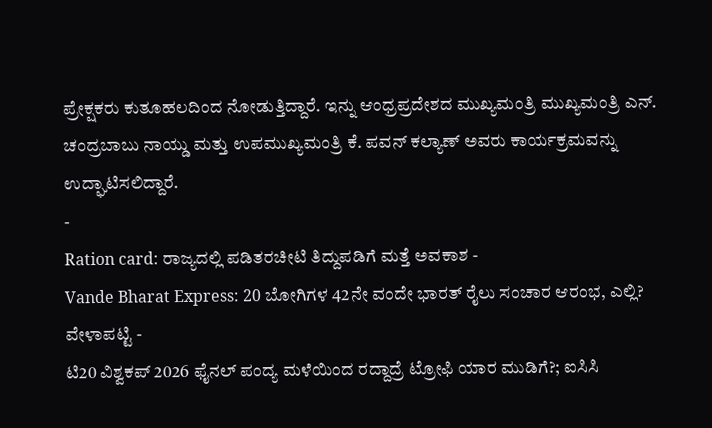ಪ್ರೇಕ್ಷಕರು ಕುತೂಹಲದಿಂದ ನೋಡುತ್ತಿದ್ದಾರೆ. ಇನ್ನು ಆಂಧ್ರಪ್ರದೇಶದ ಮುಖ್ಯಮಂತ್ರಿ ಮುಖ್ಯಮಂತ್ರಿ ಎನ್. ಚಂದ್ರಬಾಬು ನಾಯ್ಡು ಮತ್ತು ಉಪಮುಖ್ಯಮಂತ್ರಿ ಕೆ. ಪವನ್ ಕಲ್ಯಾಣ್ ಅವರು ಕಾರ್ಯಕ್ರಮವನ್ನು ಉದ್ಘಾಟಿಸಲಿದ್ದಾರೆ.
-
Ration card: ರಾಜ್ಯದಲ್ಲಿ ಪಡಿತರಚೀಟಿ ತಿದ್ದುಪಡಿಗೆ ಮತ್ತೆ ಅವಕಾಶ -
Vande Bharat Express: 20 ಬೋಗಿಗಳ 42ನೇ ವಂದೇ ಭಾರತ್ ರೈಲು ಸಂಚಾರ ಆರಂಭ, ಎಲ್ಲಿ? ವೇಳಾಪಟ್ಟಿ -
ಟಿ20 ವಿಶ್ವಕಪ್ 2026 ಫೈನಲ್ ಪಂದ್ಯ ಮಳೆಯಿಂದ ರದ್ದಾದ್ರೆ ಟ್ರೋಫಿ ಯಾರ ಮುಡಿಗೆ?; ಐಸಿಸಿ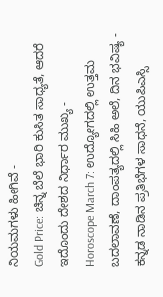ನಿಯಮಗಳು ಹೀಗಿವೆ -
Gold Price: ಚಿನ್ನ ಬೆಲೆ ಭಾರಿ ಕುಸಿತ ಸಾಧ್ಯತೆ, ಆದರೆ ಇದೊಂದು ದೇಶದ ನಿರ್ಧಾರ ಮುಖ್ಯ -
Horoscope March 7: ಉದ್ಯೋಗದಲ್ಲಿ ಉತ್ತಮ ಬದಲಾವಣೆ, ದಾಂಪತ್ಯದಲ್ಲಿ ಸಿಹಿ ಅಲೆ, ದಿನ ಭವಿಷ್ಯ -
ಕನ್ನಡ ನಾಡಿನ ಪ್ರತಿಭೆಗಳ ಸಾಧನೆ, ಯುಪಿಎಸ್ಸಿ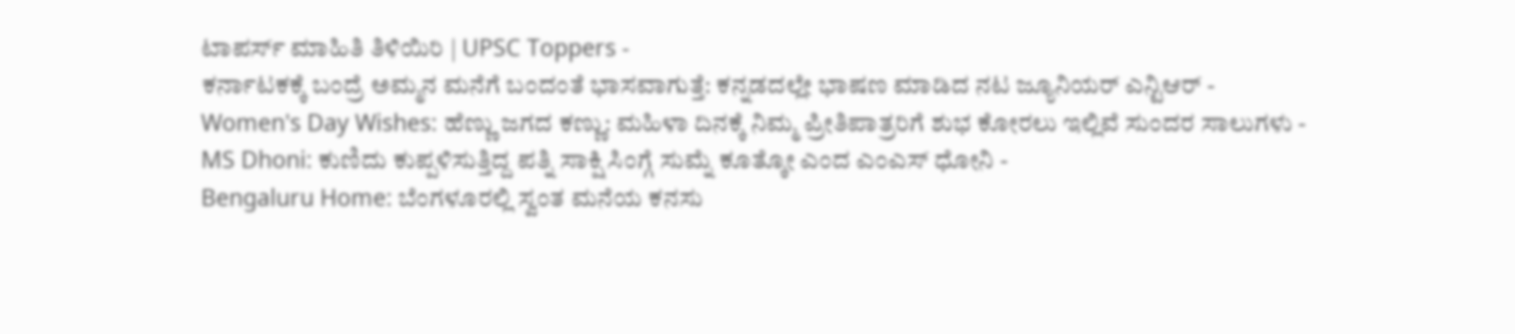ಟಾಪರ್ಸ್ ಮಾಹಿತಿ ತಿಳಿಯಿರಿ | UPSC Toppers -
ಕರ್ನಾಟಕಕ್ಕೆ ಬಂದ್ರೆ ಅಮ್ಮನ ಮನೆಗೆ ಬಂದಂತೆ ಭಾಸವಾಗುತ್ತೆ: ಕನ್ನಡದಲ್ಲೇ ಭಾಷಣ ಮಾಡಿದ ನಟ ಜ್ಯೂನಿಯರ್ ಎನ್ಟಿಆರ್ -
Women's Day Wishes: ಹೆಣ್ಣು ಜಗದ ಕಣ್ಣು: ಮಹಿಳಾ ದಿನಕ್ಕೆ ನಿಮ್ಮ ಪ್ರೀತಿಪಾತ್ರರಿಗೆ ಶುಭ ಕೋರಲು ಇಲ್ಲಿವೆ ಸುಂದರ ಸಾಲುಗಳು -
MS Dhoni: ಕುಣಿದು ಕುಪ್ಪಳಿಸುತ್ತಿದ್ದ ಪತ್ನಿ ಸಾಕ್ಷಿ ಸಿಂಗ್ಗೆ ಸುಮ್ನೆ ಕೂತ್ಕೋ ಎಂದ ಎಂಎಸ್ ಧೋನಿ -
Bengaluru Home: ಬೆಂಗಳೂರಲ್ಲಿ ಸ್ವಂತ ಮನೆಯ ಕನಸು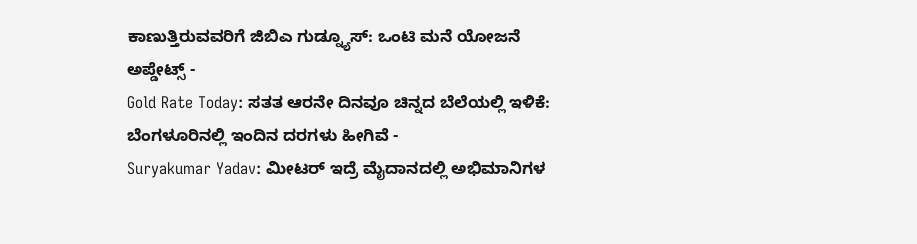ಕಾಣುತ್ತಿರುವವರಿಗೆ ಜಿಬಿಎ ಗುಡ್ನ್ಯೂಸ್: ಒಂಟಿ ಮನೆ ಯೋಜನೆ ಅಪ್ಡೇಟ್ಸ್ -
Gold Rate Today: ಸತತ ಆರನೇ ದಿನವೂ ಚಿನ್ನದ ಬೆಲೆಯಲ್ಲಿ ಇಳಿಕೆ: ಬೆಂಗಳೂರಿನಲ್ಲಿ ಇಂದಿನ ದರಗಳು ಹೀಗಿವೆ -
Suryakumar Yadav: ಮೀಟರ್ ಇದ್ರೆ ಮೈದಾನದಲ್ಲಿ ಅಭಿಮಾನಿಗಳ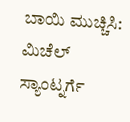ಬಾಯಿ ಮುಚ್ಚಿಸಿ: ಮಿಚೆಲ್ ಸ್ಯಾಂಟ್ನರ್ಗೆ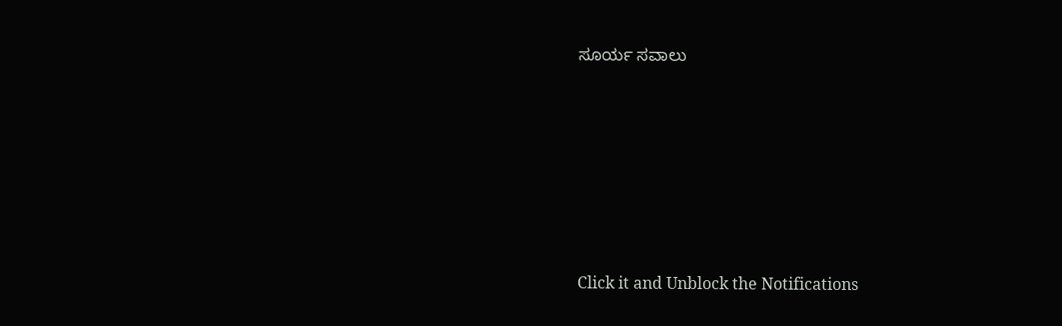ಸೂರ್ಯ ಸವಾಲು












Click it and Unblock the Notifications